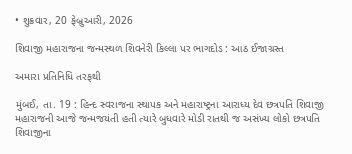• શુક્રવાર, 20 ફેબ્રુઆરી, 2026

શિવાજી મહારાજના જન્મસ્થળ શિવનેરી કિલ્લા પર ભાગદોડ : આઠ ઈજાગ્રસ્ત

અમારા પ્રતિનિધિ તરફથી

મુંબઈ, તા. 19 : હિન્દ સ્વરાજના સ્થાપક અને મહારાષ્ટ્રના આરાધ્ય દેવ છત્રપતિ શિવાજી મહારાજની આજે જન્મજયંતી હતી ત્યારે બુધવારે મોડી રાતથી જ અસંખ્ય લોકો છત્રપતિ શિવાજીના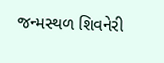જન્મસ્થળ શિવનેરી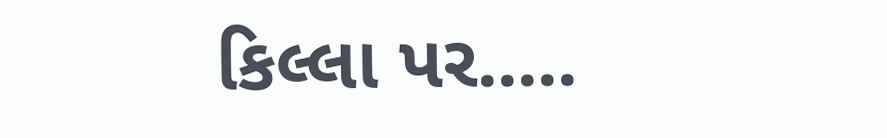કિલ્લા પર.....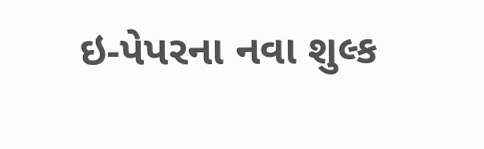ઇ-પેપરના નવા શુલ્ક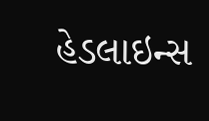હેડલાઇન્સ